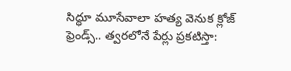సిద్ధూ మూసేవాలా హత్య వెనుక క్లోజ్ ఫ్రెండ్స్.. త్వరలోనే పేర్లు ప్రకటిస్తా: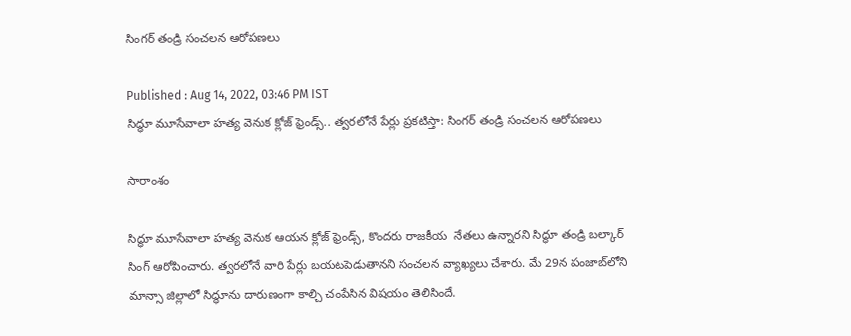సింగర్ తండ్రి సంచలన ఆరోపణలు

Published : Aug 14, 2022, 03:46 PM IST
సిద్ధూ మూసేవాలా హత్య వెనుక క్లోజ్ ఫ్రెండ్స్.. త్వరలోనే పేర్లు ప్రకటిస్తా: సింగర్ తండ్రి సంచలన ఆరోపణలు

సారాంశం

సిద్ధూ మూసేవాలా హత్య వెనుక ఆయన క్లోజ్ ఫ్రెండ్స్, కొందరు రాజకీయ  నేతలు ఉన్నారని సిద్ధూ తండ్రి బల్కార్ సింగ్ ఆరోపించారు. త్వరలోనే వారి పేర్లు బయటపెడుతానని సంచలన వ్యాఖ్యలు చేశారు. మే 29న పంజాబ్‌లోని మాన్సా జిల్లాలో సిద్ధూను దారుణంగా కాల్చి చంపేసిన విషయం తెలిసిందే.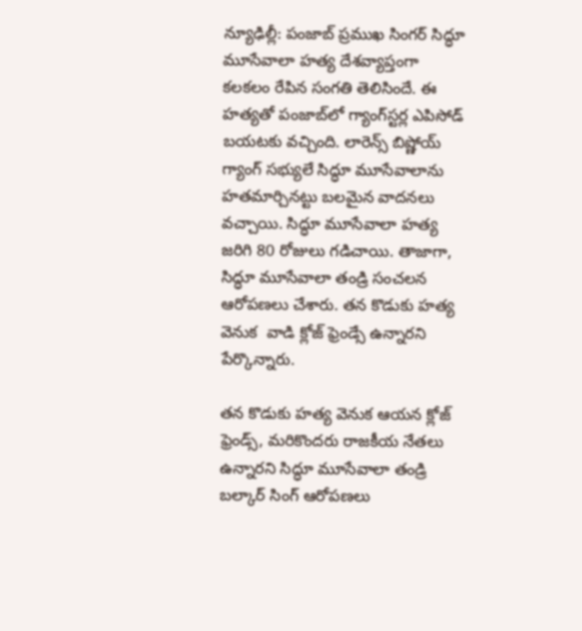న్యూఢిల్లీ: పంజాబ్ ప్రముఖ సింగర్ సిద్ధూ మూసేవాలా హత్య దేశవ్యాప్తంగా కలకలం రేపిన సంగతి తెలిసిందే. ఈ హత్యతో పంజాబ్‌లో గ్యాంగ్‌స్టర్ల ఎపిసోడ్ బయటకు వచ్చింది. లారెన్స్ బిష్ణోయ్ గ్యాంగ్ సభ్యులే సిద్ధూ మూసేవాలాను హతమార్చినట్టు బలమైన వాదనలు వచ్చాయి. సిద్ధూ మూసేవాలా హత్య జరిగి 80 రోజులు గడిచాయి. తాజాగా, సిద్ధూ మూసేవాలా తండ్రి సంచలన ఆరోపణలు చేశారు. తన కొడుకు హత్య వెనుక  వాడి క్లోజ్ ఫ్రెండ్సే ఉన్నారని పేర్కొన్నారు.

తన కొడుకు హత్య వెనుక ఆయన క్లోజ్ ఫ్రెండ్స్, మరికొందరు రాజకీయ నేతలు ఉన్నారని సిద్ధూ మూసేవాలా తండ్రి బల్కార్ సింగ్ ఆరోపణలు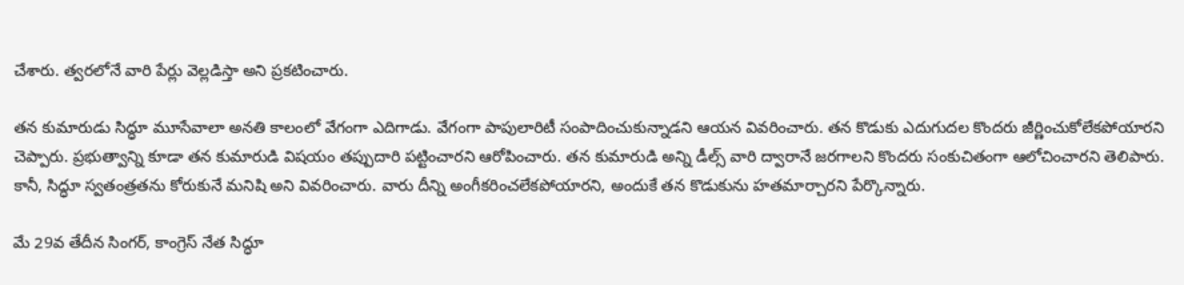చేశారు. త్వరలోనే వారి పేర్లు వెల్లడిస్తా అని ప్రకటించారు.

తన కుమారుడు సిద్ధూ మూసేవాలా అనతి కాలంలో వేగంగా ఎదిగాడు. వేగంగా పాపులారిటీ సంపాదించుకున్నాడని ఆయన వివరించారు. తన కొడుకు ఎదుగుదల కొందరు జీర్ణించుకోలేకపోయారని చెప్పారు. ప్రభుత్వాన్ని కూడా తన కుమారుడి విషయం తప్పుదారి పట్టించారని ఆరోపించారు. తన కుమారుడి అన్ని డీల్స్ వారి ద్వారానే జరగాలని కొందరు సంకుచితంగా ఆలోచించారని తెలిపారు. కానీ, సిద్ధూ స్వతంత్రతను కోరుకునే మనిషి అని వివరించారు. వారు దీన్ని అంగీకరించలేకపోయారని, అందుకే తన కొడుకును హతమార్చారని పేర్కొన్నారు.

మే 29వ తేదీన సింగర్, కాంగ్రెస్ నేత సిద్ధూ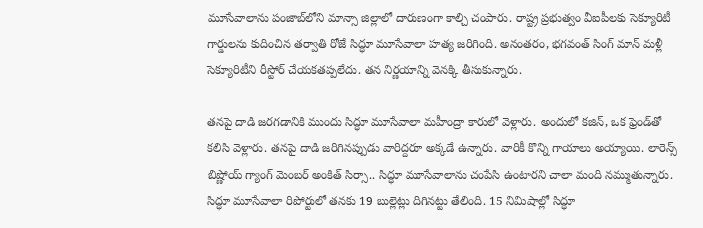మూసేవాలాను పంజాబ్‌లోని మాన్సా జిల్లాలో దారుణంగా కాల్చి చంపారు. రాష్ట్ర ప్రభుత్వం వీఐపీలకు సెక్యూరిటీ గార్డులను కుదించిన తర్వాతి రోజే సిద్ధూ మూసేవాలా హత్య జరిగింది. అనంతరం, భగవంత్ సింగ్ మాన్ మళ్లీ సెక్యూరిటీని రీస్టోర్ చేయకతప్పలేదు. తన నిర్ణయాన్ని వెనక్కి తీసుకున్నారు.

తనపై దాడి జరగడానికి ముందు సిద్ధూ మూసేవాలా మహీంద్రా కారులో వెళ్లారు. అందులో కజిన్, ఒక ఫ్రెండ్‌తో కలిసి వెళ్లారు. తనపై దాడి జరిగినప్పుడు వారిద్దరూ అక్కడే ఉన్నారు. వారికీ కొన్ని గాయాలు అయ్యాయి. లారెన్స్ బిష్ణోయ్ గ్యాంగ్ మెంబర్ అంకిత్ సిర్సా.. సిద్ధూ మూసేవాలాను చంపేసి ఉంటారని చాలా మంది నమ్ముతున్నారు. సిద్ధూ మూసేవాలా రిపోర్టులో తనకు 19 బుల్లెట్లు దిగినట్టు తేలింది. 15 నిమిషాల్లో సిద్ధూ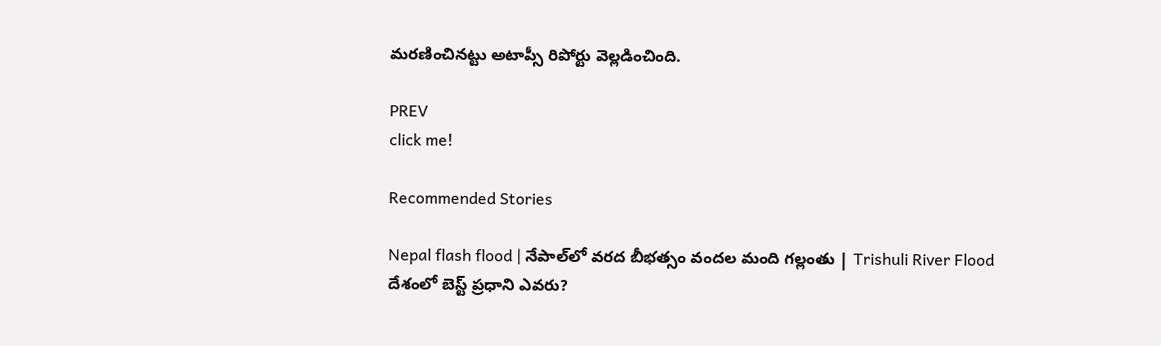మరణించినట్టు అటాప్సీ రిపోర్టు వెల్లడించింది.

PREV
click me!

Recommended Stories

Nepal flash flood | నేపాల్‌లో వరద బీభత్సం వందల మంది గల్లంతు | Trishuli River Flood
దేశంలో బెస్ట్ ప్రధాని ఎవరు?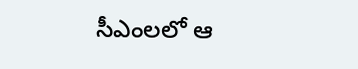సీఎంలలో ఆ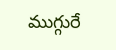ముగ్గురే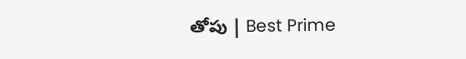తోపు | Best Prime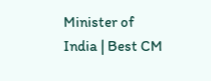Minister of India | Best CM